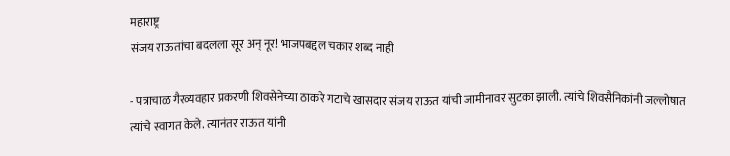महाराष्ट्र
संजय राऊतांचा बदलला सूर अन् नूर! भाजपबद्दल चकार शब्द नाही

- पत्राचाळ गैरव्यवहार प्रकरणी शिवसेनेच्या ठाकरे गटाचे खासदार संजय राऊत यांची जामीनावर सुटका झाली. त्यांचे शिवसैनिकांनी जल्लोषात त्यांचे स्वागत केले. त्यानंतर राऊत यांनी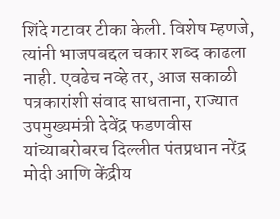शिंदे गटावर टीका केली. विशेष म्हणजे, त्यांनी भाजपबद्दल चकार शब्द काढला नाही. एवढेच नव्हे तर, आज सकाळी पत्रकारांशी संवाद साधताना, राज्यात उपमुख्यमंत्री देवेंद्र फडणवीस यांच्याबरोबरच दिल्लीत पंतप्रधान नरेंद्र मोदी आणि केंद्रीय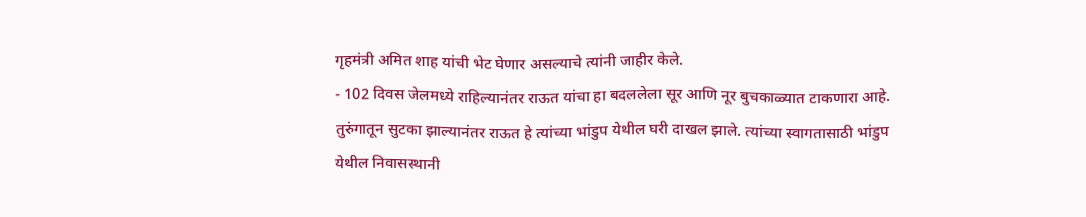गृहमंत्री अमित शाह यांची भेट घेणार असल्याचे त्यांनी जाहीर केले.
- 102 दिवस जेलमध्ये राहिल्यानंतर राऊत यांचा हा बदललेला सूर आणि नूर बुचकाळ्यात टाकणारा आहे. तुरुंगातून सुटका झाल्यानंतर राऊत हे त्यांच्या भांडुप येथील घरी दाखल झाले. त्यांच्या स्वागतासाठी भांडुप येथील निवासस्थानी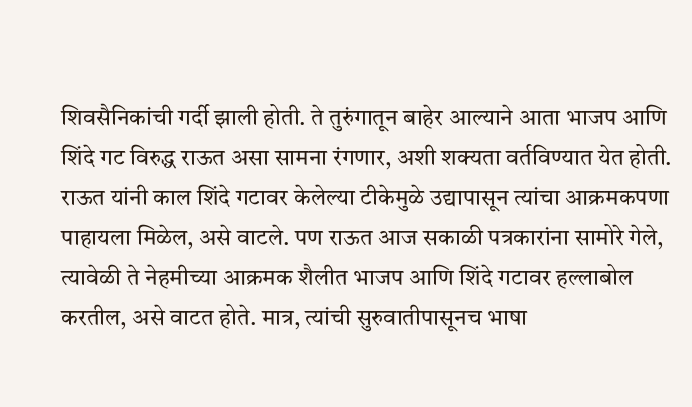शिवसैनिकांची गर्दी झाली होती. ते तुरुंगातून बाहेर आल्याने आता भाजप आणि शिंदे गट विरुद्ध राऊत असा सामना रंगणार, अशी शक्यता वर्तविण्यात येत होती.
राऊत यांनी काल शिंदे गटावर केलेल्या टीकेमुळे उद्यापासून त्यांचा आक्रमकपणा पाहायला मिळेल, असे वाटले. पण राऊत आज सकाळी पत्रकारांना सामोरे गेले, त्यावेळी ते नेहमीच्या आक्रमक शैलीत भाजप आणि शिंदे गटावर हल्लाबोल करतील, असे वाटत होते. मात्र, त्यांची सुरुवातीपासूनच भाषा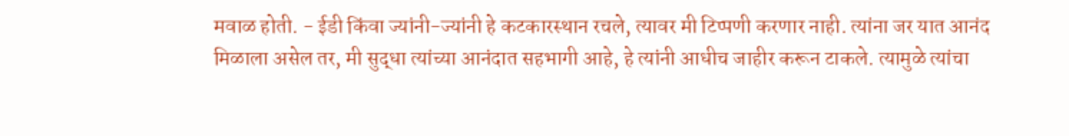मवाळ होती. - ईडी किंवा ज्यांनी-ज्यांनी हे कटकारस्थान रचले, त्यावर मी टिप्पणी करणार नाही. त्यांना जर यात आनंद मिळाला असेल तर, मी सुद्धा त्यांच्या आनंदात सहभागी आहे, हे त्यांनी आधीच जाहीर करून टाकले. त्यामुळे त्यांचा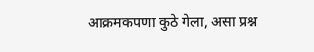आक्रमकपणा कुठे गेला, असा प्रश्न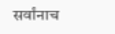सर्वांनाच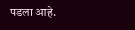पडला आहे.